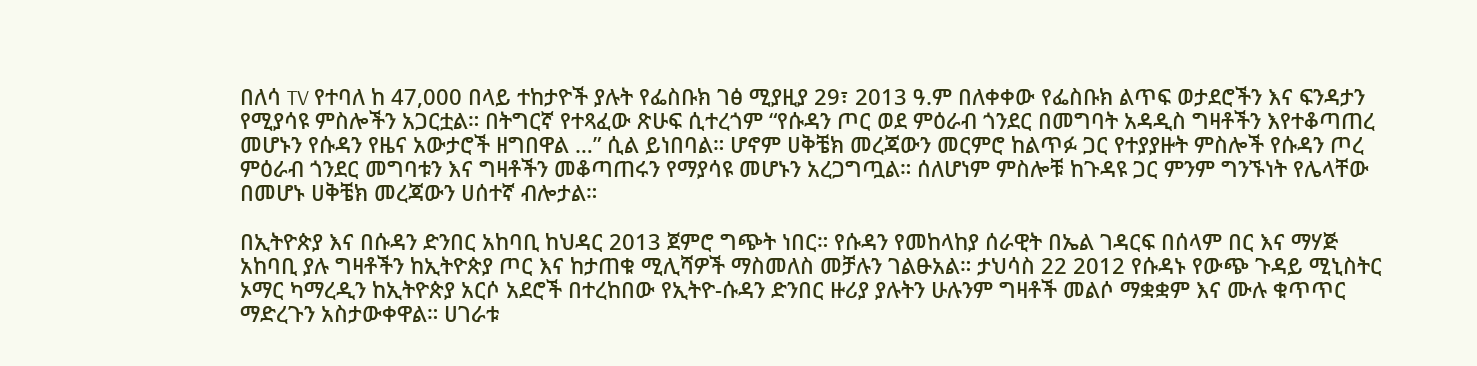በለሳ TV የተባለ ከ 47,000 በላይ ተከታዮች ያሉት የፌስቡክ ገፅ ሚያዚያ 29፣ 2013 ዓ.ም በለቀቀው የፌስቡክ ልጥፍ ወታደሮችን እና ፍንዳታን የሚያሳዩ ምስሎችን አጋርቷል። በትግርኛ የተጻፈው ጽሁፍ ሲተረጎም “የሱዳን ጦር ወደ ምዕራብ ጎንደር በመግባት አዳዲስ ግዛቶችን እየተቆጣጠረ መሆኑን የሱዳን የዜና አውታሮች ዘግበዋል …” ሲል ይነበባል። ሆኖም ሀቅቼክ መረጃውን መርምሮ ከልጥፉ ጋር የተያያዙት ምስሎች የሱዳን ጦረ ምዕራብ ጎንደር መግባቱን እና ግዛቶችን መቆጣጠሩን የማያሳዩ መሆኑን አረጋግጧል። ሰለሆነም ምስሎቹ ከጉዳዩ ጋር ምንም ግንኙነት የሌላቸው በመሆኑ ሀቅቼክ መረጃውን ሀሰተኛ ብሎታል።

በኢትዮጵያ እና በሱዳን ድንበር አከባቢ ከህዳር 2013 ጀምሮ ግጭት ነበር። የሱዳን የመከላከያ ሰራዊት በኤል ገዳርፍ በሰላም በር እና ማሃጅ አከባቢ ያሉ ግዛቶችን ከኢትዮጵያ ጦር እና ከታጠቁ ሚሊሻዎች ማስመለስ መቻሉን ገልፁአል። ታህሳስ 22 2012 የሱዳኑ የውጭ ጉዳይ ሚኒስትር ኦማር ካማረዲን ከኢትዮጵያ አርሶ አደሮች በተረከበው የኢትዮ-ሱዳን ድንበር ዙሪያ ያሉትን ሁሉንም ግዛቶች መልሶ ማቋቋም እና ሙሉ ቁጥጥር ማድረጉን አስታውቀዋል። ሀገራቱ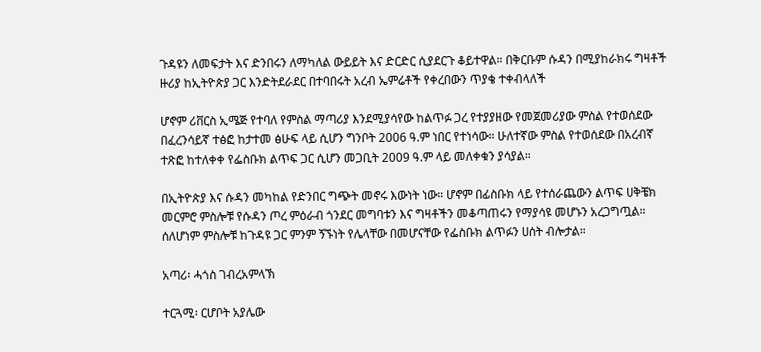ጉዳዩን ለመፍታት እና ድንበሩን ለማካለል ውይይት እና ድርድር ሲያደርጉ ቆይተዋል። በቅርቡም ሱዳን በሚያከራክሩ ግዛቶች ዙሪያ ከኢትዮጵያ ጋር እንድትደራደር በተባበሩት አረብ ኤምሬቶች የቀረበውን ጥያቄ ተቀብላለች

ሆኖም ሪቨርስ ኢሜጅ የተባለ የምስል ማጣሪያ እንደሚያሳየው ከልጥፉ ጋረ የተያያዘው የመጀመሪያው ምስል የተወሰደው በፈረንሳይኛ ተፅፎ ከታተመ ፅሁፍ ላይ ሲሆን ግንቦት 2006 ዓ.ም ነበር የተነሳው። ሁለተኛው ምስል የተወሰደው በአረብኛ ተጽፎ ከተለቀቀ የፌስቡክ ልጥፍ ጋር ሲሆን መጋቢት 2009 ዓ.ም ላይ መለቀቁን ያሳያል።

በኢትዮጵያ እና ሱዳን መካከል የድንበር ግጭት መኖሩ እውነት ነው። ሆኖም በፊስቡክ ላይ የተሰራጨውን ልጥፍ ሀቅቼክ መርምሮ ምስሎቹ የሱዳን ጦረ ምዕራብ ጎንደር መግባቱን እና ግዛቶችን መቆጣጠሩን የማያሳዩ መሆኑን አረጋግጧል። ሰለሆነም ምስሎቹ ከጉዳዩ ጋር ምንም ኝኙነት የሌላቸው በመሆናቸው የፌስቡክ ልጥፉን ሀሰት ብሎታል።

አጣሪ፡ ሓጎስ ገብረአምላኽ

ተርጓሚ፡ ርሆቦት አያሌው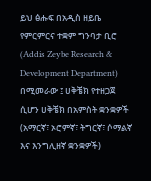ይህ ፅሑፍ በአዲስ ዘይቤ የምርምርና ተቋም ግንባታ ቢሮ (Addis Zeybe Research & Development Department) በሚመራው ፤ ሀቅቼክ የተዘጋጀ ሲሆን ሀቅቼክ በአምስት ቋንቋዎች (አማርኛ፣ ኦሮምኛ፣ ትግርኛ፣ ሶማልኛ እና እንግሊዘኛ ቋንቋዎች)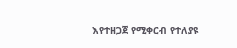እየተዘጋጀ የሚቀርብ የተለያዩ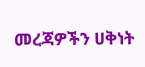መረጃዎችን ሀቅነት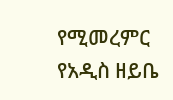የሚመረምር የአዲስ ዘይቤ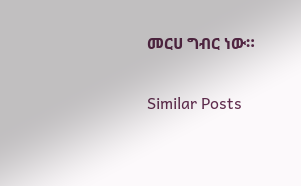መርሀ ግብር ነው።

Similar Posts